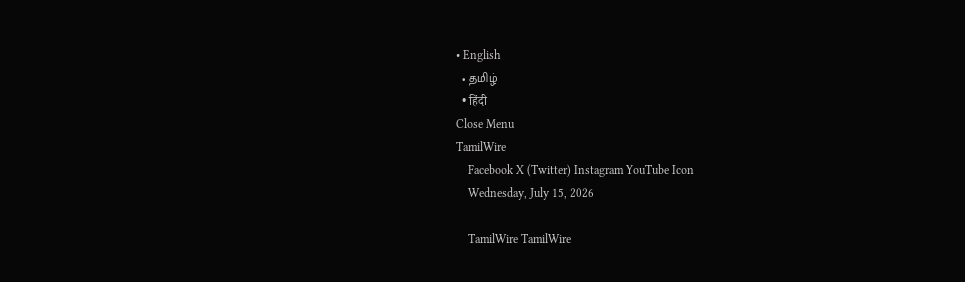• English
  • தமிழ்
  • हिंदी
Close Menu
TamilWire
    Facebook X (Twitter) Instagram YouTube Icon
    Wednesday, July 15, 2026

    TamilWire TamilWire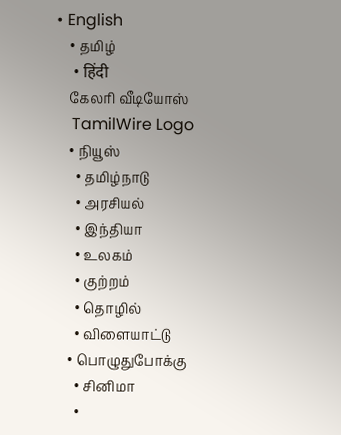• English
    • தமிழ்
    • हिंदी
    கேலரி வீடியோஸ்
    TamilWire Logo
    • நியூஸ்
      • தமிழ்நாடு
      • அரசியல்
      • இந்தியா
      • உலகம்
      • குற்றம்
      • தொழில்
      • விளையாட்டு
    • பொழுதுபோக்கு
      • சினிமா
      •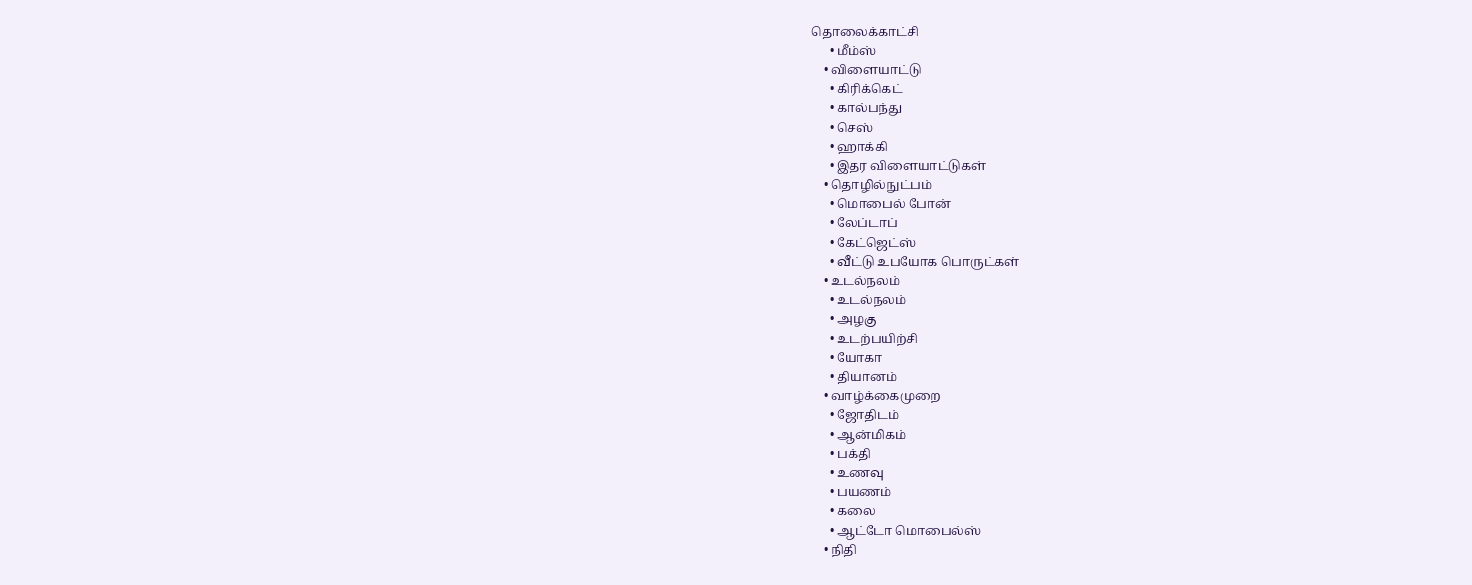தொலைக்காட்சி
      • மீம்ஸ்
    • விளையாட்டு
      • கிரிக்கெட்
      • கால்பந்து
      • செஸ்
      • ஹாக்கி
      • இதர விளையாட்டுகள்
    • தொழில்நுட்பம்
      • மொபைல் போன்
      • லேப்டாப்
      • கேட்ஜெட்ஸ்
      • வீட்டு உபயோக பொருட்கள்
    • உடல்நலம்
      • உடல்நலம்
      • அழகு
      • உடற்பயிற்சி
      • யோகா
      • தியானம்
    • வாழ்க்கைமுறை
      • ஜோதிடம்
      • ஆன்மிகம்
      • பக்தி
      • உணவு
      • பயணம்
      • கலை
      • ஆட்டோ மொபைல்ஸ்
    • நிதி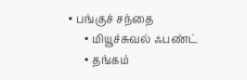• பங்குச் சந்தை
      • மியூச்சுவல் ஃபண்ட்
      • தங்கம்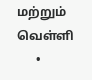மற்றும் வெள்ளி
      •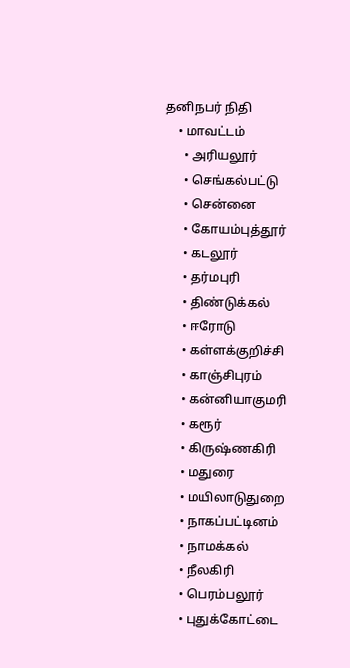தனிநபர் நிதி
    • மாவட்டம்
      • அரியலூர்
      • செங்கல்பட்டு
      • சென்னை
      • கோயம்புத்தூர்
      • கடலூர்
      • தர்மபுரி
      • திண்டுக்கல்
      • ஈரோடு
      • கள்ளக்குறிச்சி
      • காஞ்சிபுரம்
      • கன்னியாகுமரி
      • கரூர்
      • கிருஷ்ணகிரி
      • மதுரை
      • மயிலாடுதுறை
      • நாகப்பட்டினம்
      • நாமக்கல்
      • நீலகிரி
      • பெரம்பலூர்
      • புதுக்கோட்டை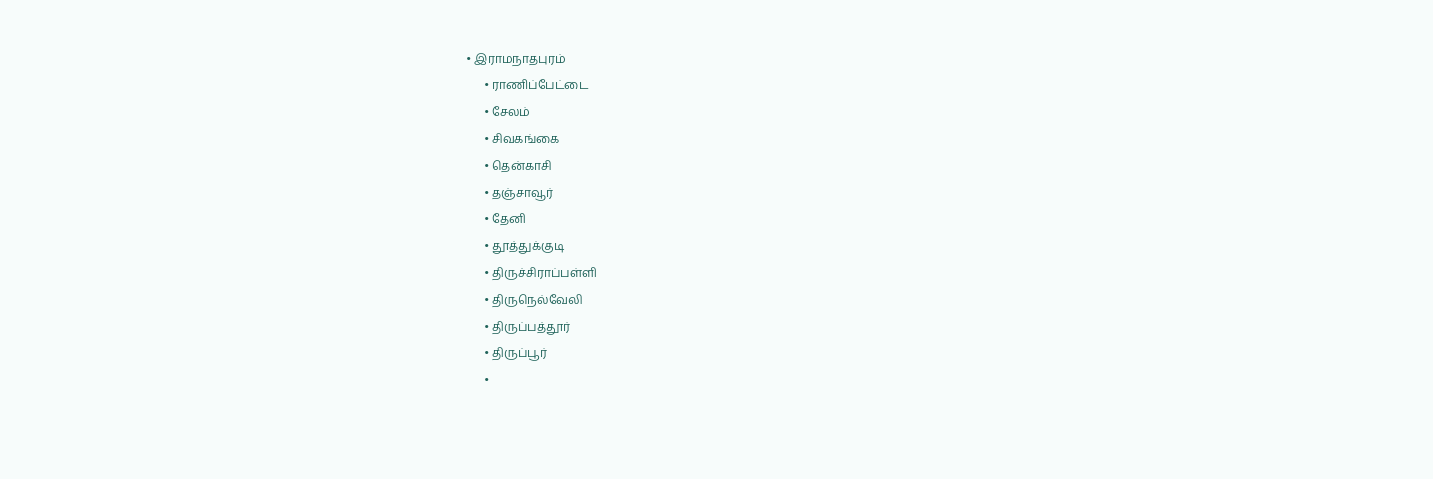• இராமநாதபுரம்
      • ராணிப்பேட்டை
      • சேலம்
      • சிவகங்கை
      • தென்காசி
      • தஞ்சாவூர்
      • தேனி
      • தூத்துக்குடி
      • திருச்சிராப்பள்ளி
      • திருநெல்வேலி
      • திருப்பத்தூர்
      • திருப்பூர்
      •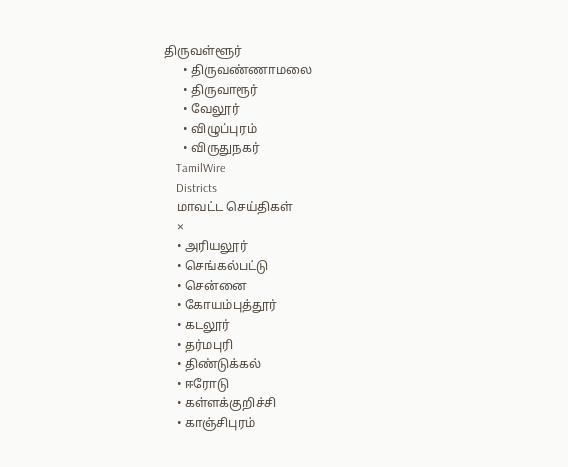திருவள்ளூர்
      • திருவண்ணாமலை
      • திருவாரூர்
      • வேலூர்
      • விழுப்புரம்
      • விருதுநகர்
    TamilWire
    Districts
    மாவட்ட செய்திகள்
    ×
    • அரியலூர்
    • செங்கல்பட்டு
    • சென்னை
    • கோயம்புத்தூர்
    • கடலூர்
    • தர்மபுரி
    • திண்டுக்கல்
    • ஈரோடு
    • கள்ளக்குறிச்சி
    • காஞ்சிபுரம்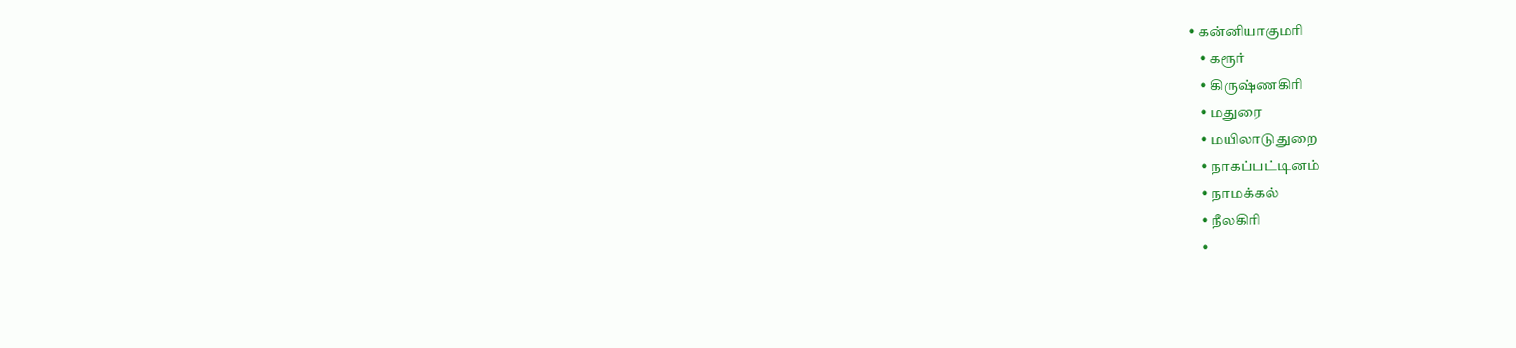• கன்னியாகுமரி
    • கரூர்
    • கிருஷ்ணகிரி
    • மதுரை
    • மயிலாடுதுறை
    • நாகப்பட்டினம்
    • நாமக்கல்
    • நீலகிரி
    •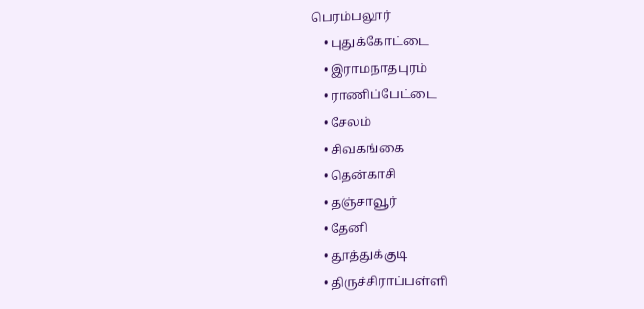பெரம்பலூர்
    • புதுக்கோட்டை
    • இராமநாதபுரம்
    • ராணிப்பேட்டை
    • சேலம்
    • சிவகங்கை
    • தென்காசி
    • தஞ்சாவூர்
    • தேனி
    • தூத்துக்குடி
    • திருச்சிராப்பள்ளி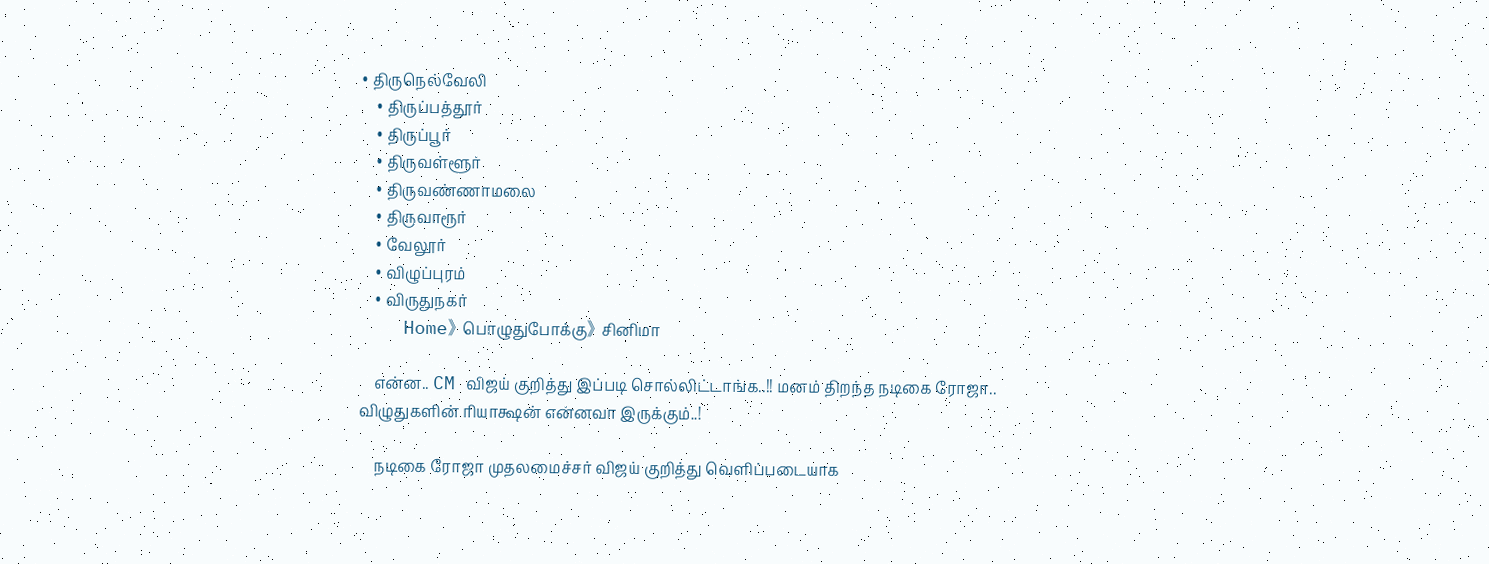• திருநெல்வேலி
    • திருப்பத்தூர்
    • திருப்பூர்
    • திருவள்ளூர்
    • திருவண்ணாமலை
    • திருவாரூர்
    • வேலூர்
    • விழுப்புரம்
    • விருதுநகர்
    Home》 பொழுதுபோக்கு》 சினிமா

    என்ன.. CM விஜய் குறித்து இப்படி சொல்லிட்டாங்க..!! மனம் திறந்த நடிகை ரோஜா.. விழுதுகளின் ரியாக்ஷன் என்னவா இருக்கும்..!

    நடிகை ரோஜா முதலமைச்சர் விஜய் குறித்து வெளிப்படையாக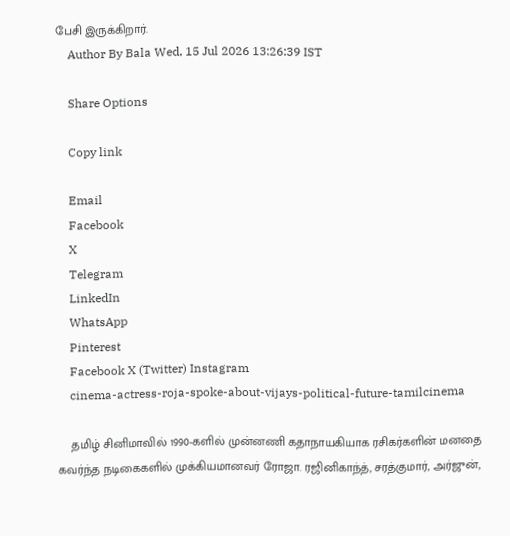பேசி இருக்கிறார்.
    Author By Bala Wed, 15 Jul 2026 13:26:39 IST

    Share Options

    Copy link

    Email
    Facebook
    X
    Telegram
    LinkedIn
    WhatsApp
    Pinterest
    Facebook X (Twitter) Instagram
    cinema-actress-roja-spoke-about-vijays-political-future-tamilcinema

    தமிழ் சினிமாவில் 1990-களில் முன்னணி கதாநாயகியாக ரசிகர்களின் மனதை கவர்ந்த நடிகைகளில் முக்கியமானவர் ரோஜா. ரஜினிகாந்த், சரத்குமார், அர்ஜுன்,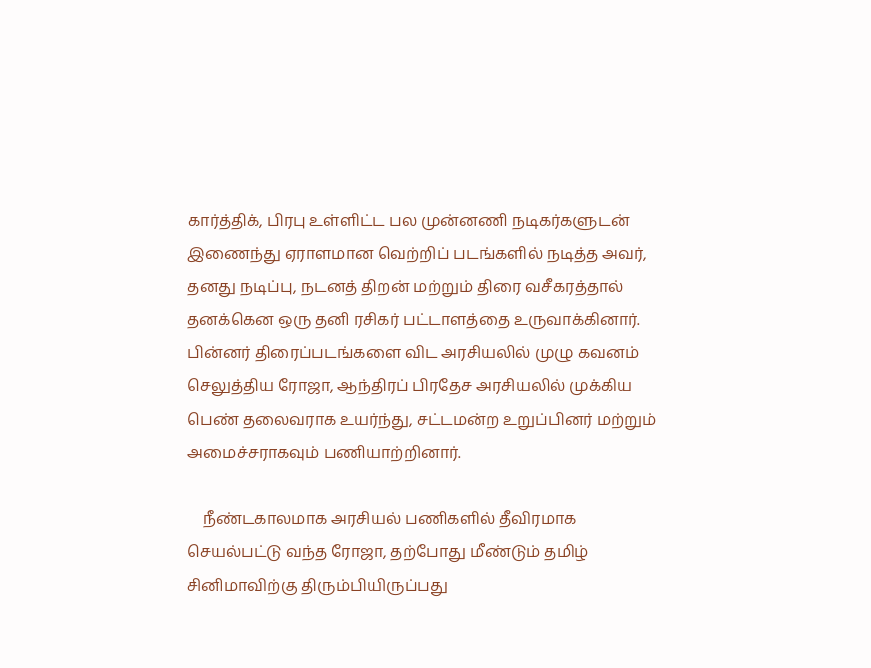கார்த்திக், பிரபு உள்ளிட்ட பல முன்னணி நடிகர்களுடன் இணைந்து ஏராளமான வெற்றிப் படங்களில் நடித்த அவர், தனது நடிப்பு, நடனத் திறன் மற்றும் திரை வசீகரத்தால் தனக்கென ஒரு தனி ரசிகர் பட்டாளத்தை உருவாக்கினார். பின்னர் திரைப்படங்களை விட அரசியலில் முழு கவனம் செலுத்திய ரோஜா, ஆந்திரப் பிரதேச அரசியலில் முக்கிய பெண் தலைவராக உயர்ந்து, சட்டமன்ற உறுப்பினர் மற்றும் அமைச்சராகவும் பணியாற்றினார்.

    நீண்டகாலமாக அரசியல் பணிகளில் தீவிரமாக செயல்பட்டு வந்த ரோஜா, தற்போது மீண்டும் தமிழ் சினிமாவிற்கு திரும்பியிருப்பது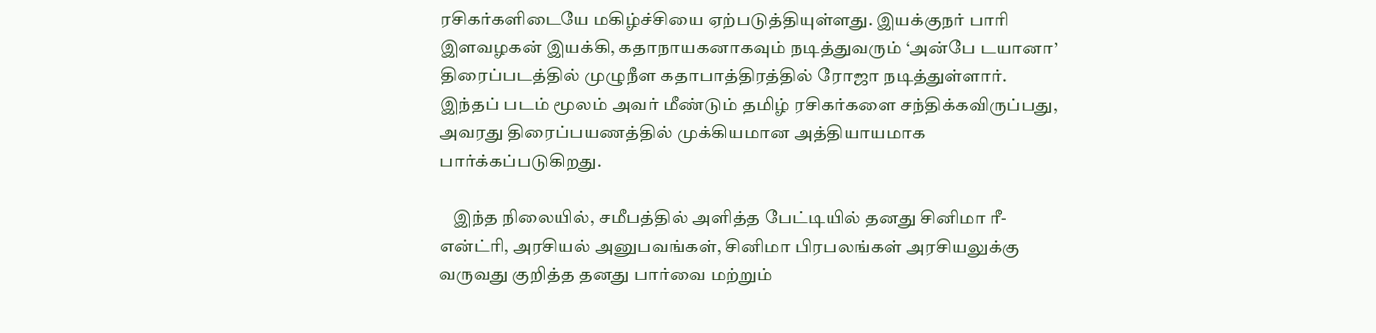ரசிகர்களிடையே மகிழ்ச்சியை ஏற்படுத்தியுள்ளது. இயக்குநர் பாரி இளவழகன் இயக்கி, கதாநாயகனாகவும் நடித்துவரும் ‘அன்பே டயானா’ திரைப்படத்தில் முழுநீள கதாபாத்திரத்தில் ரோஜா நடித்துள்ளார். இந்தப் படம் மூலம் அவர் மீண்டும் தமிழ் ரசிகர்களை சந்திக்கவிருப்பது, அவரது திரைப்பயணத்தில் முக்கியமான அத்தியாயமாக பார்க்கப்படுகிறது.

    இந்த நிலையில், சமீபத்தில் அளித்த பேட்டியில் தனது சினிமா ரீ-என்ட்ரி, அரசியல் அனுபவங்கள், சினிமா பிரபலங்கள் அரசியலுக்கு வருவது குறித்த தனது பார்வை மற்றும்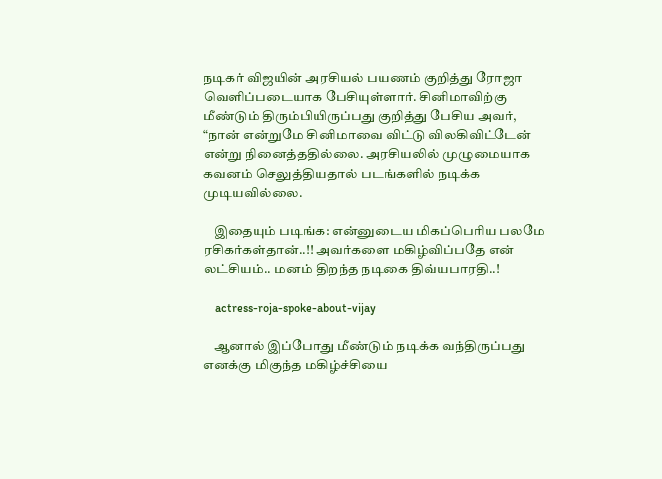நடிகர் விஜயின் அரசியல் பயணம் குறித்து ரோஜா வெளிப்படையாக பேசியுள்ளார். சினிமாவிற்கு மீண்டும் திரும்பியிருப்பது குறித்து பேசிய அவர், “நான் என்றுமே சினிமாவை விட்டு விலகிவிட்டேன் என்று நினைத்ததில்லை. அரசியலில் முழுமையாக கவனம் செலுத்தியதால் படங்களில் நடிக்க முடியவில்லை.

    இதையும் படிங்க: என்னுடைய மிகப்பெரிய பலமே ரசிகர்கள்தான்..!! அவர்களை மகிழ்விப்பதே என் லட்சியம்.. மனம் திறந்த நடிகை திவ்யபாரதி..!

    actress-roja-spoke-about-vijay

    ஆனால் இப்போது மீண்டும் நடிக்க வந்திருப்பது எனக்கு மிகுந்த மகிழ்ச்சியை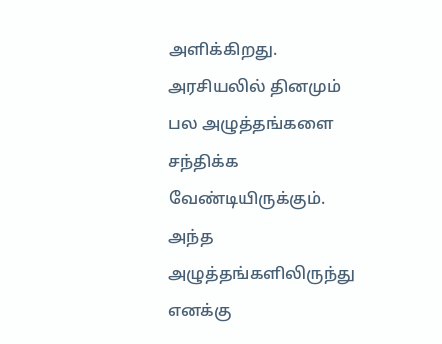அளிக்கிறது. அரசியலில் தினமும் பல அழுத்தங்களை சந்திக்க வேண்டியிருக்கும். அந்த அழுத்தங்களிலிருந்து எனக்கு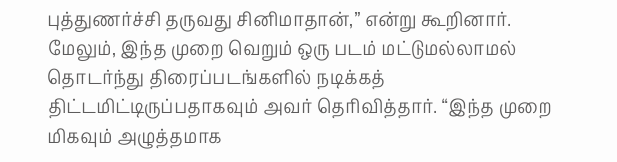புத்துணர்ச்சி தருவது சினிமாதான்,” என்று கூறினார். மேலும், இந்த முறை வெறும் ஒரு படம் மட்டுமல்லாமல் தொடர்ந்து திரைப்படங்களில் நடிக்கத் திட்டமிட்டிருப்பதாகவும் அவர் தெரிவித்தார். “இந்த முறை மிகவும் அழுத்தமாக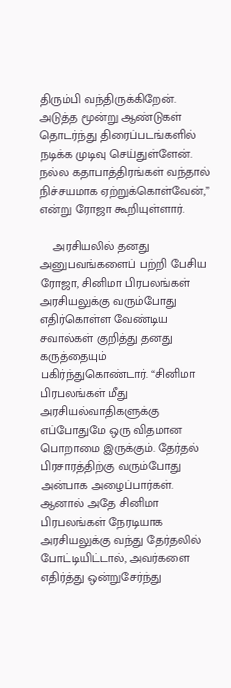திரும்பி வந்திருக்கிறேன். அடுத்த மூன்று ஆண்டுகள் தொடர்ந்து திரைப்படங்களில் நடிக்க முடிவு செய்துள்ளேன். நல்ல கதாபாத்திரங்கள் வந்தால் நிச்சயமாக ஏற்றுக்கொள்வேன்,” என்று ரோஜா கூறியுள்ளார்.

    அரசியலில் தனது அனுபவங்களைப் பற்றி பேசிய ரோஜா, சினிமா பிரபலங்கள் அரசியலுக்கு வரும்போது எதிர்கொள்ள வேண்டிய சவால்கள் குறித்து தனது கருத்தையும் பகிர்ந்துகொண்டார். “சினிமா பிரபலங்கள் மீது அரசியல்வாதிகளுக்கு எப்போதுமே ஒரு விதமான பொறாமை இருக்கும். தேர்தல் பிரசாரத்திற்கு வரும்போது அன்பாக அழைப்பார்கள். ஆனால் அதே சினிமா பிரபலங்கள் நேரடியாக அரசியலுக்கு வந்து தேர்தலில் போட்டியிட்டால், அவர்களை எதிர்த்து ஒன்றுசேர்ந்து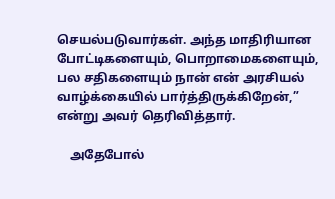செயல்படுவார்கள். அந்த மாதிரியான போட்டிகளையும், பொறாமைகளையும், பல சதிகளையும் நான் என் அரசியல் வாழ்க்கையில் பார்த்திருக்கிறேன்,” என்று அவர் தெரிவித்தார்.

    அதேபோல்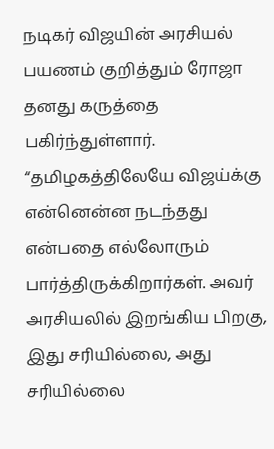நடிகர் விஜயின் அரசியல் பயணம் குறித்தும் ரோஜா தனது கருத்தை பகிர்ந்துள்ளார். “தமிழகத்திலேயே விஜய்க்கு என்னென்ன நடந்தது என்பதை எல்லோரும் பார்த்திருக்கிறார்கள். அவர் அரசியலில் இறங்கிய பிறகு, இது சரியில்லை, அது சரியில்லை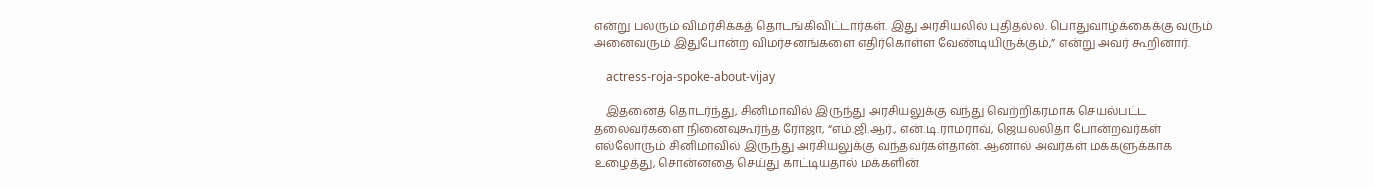என்று பலரும் விமர்சிக்கத் தொடங்கிவிட்டார்கள். இது அரசியலில் புதிதல்ல. பொதுவாழ்க்கைக்கு வரும் அனைவரும் இதுபோன்ற விமர்சனங்களை எதிர்கொள்ள வேண்டியிருக்கும்,” என்று அவர் கூறினார்.

    actress-roja-spoke-about-vijay

    இதனைத் தொடர்ந்து, சினிமாவில் இருந்து அரசியலுக்கு வந்து வெற்றிகரமாக செயல்பட்ட தலைவர்களை நினைவுகூர்ந்த ரோஜா, “எம்.ஜி.ஆர்., என்.டி.ராமராவ், ஜெயலலிதா போன்றவர்கள் எல்லோரும் சினிமாவில் இருந்து அரசியலுக்கு வந்தவர்கள்தான். ஆனால் அவர்கள் மக்களுக்காக உழைத்து, சொன்னதை செய்து காட்டியதால் மக்களின்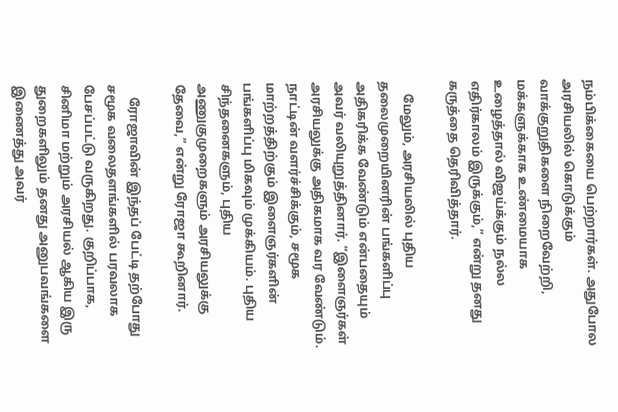நம்பிக்கையை பெற்றார்கள். அதுபோல அரசியலில் கொடுக்கும் வாக்குறுதிகளை நிறைவேற்றி, மக்களுக்காக உண்மையாக உழைத்தால் விஜய்க்கும் நல்ல எதிர்காலம் இருக்கும்,” என்று தனது கருத்தை தெரிவித்தார்.

    மேலும், அரசியலில் புதிய தலைமுறையினரின் பங்களிப்பு அதிகரிக்க வேண்டும் என்பதையும் அவர் வலியுறுத்தினார். “இளைஞர்கள் அரசியலுக்கு அதிகமாக வர வேண்டும். நாட்டின் வளர்ச்சிக்கும், சமூக மாற்றத்திற்கும் இளைஞர்களின் பங்களிப்பு மிகவும் முக்கியம். புதிய சிந்தனைகளும், புதிய அணுகுமுறைகளும் அரசியலுக்கு தேவை,” என்று ரோஜா கூறினார்.

    ரோஜாவின் இந்தப் பேட்டி தற்போது சமூக வலைதளங்களில் பரவலாக பேசப்பட்டு வருகிறது. குறிப்பாக, சினிமா மற்றும் அரசியல் ஆகிய இரு துறைகளிலும் தனது அனுபவங்களை இணைத்து அவர்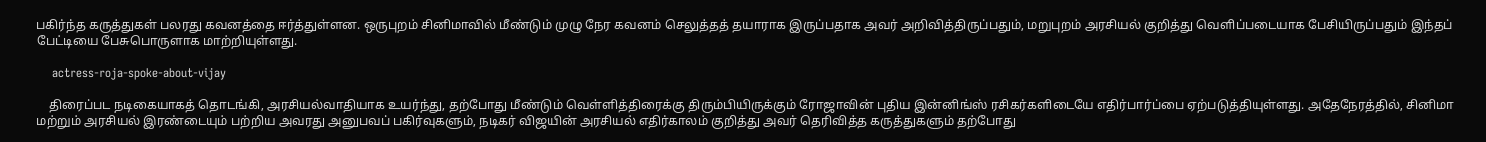பகிர்ந்த கருத்துகள் பலரது கவனத்தை ஈர்த்துள்ளன. ஒருபுறம் சினிமாவில் மீண்டும் முழு நேர கவனம் செலுத்தத் தயாராக இருப்பதாக அவர் அறிவித்திருப்பதும், மறுபுறம் அரசியல் குறித்து வெளிப்படையாக பேசியிருப்பதும் இந்தப் பேட்டியை பேசுபொருளாக மாற்றியுள்ளது.

    actress-roja-spoke-about-vijay

    திரைப்பட நடிகையாகத் தொடங்கி, அரசியல்வாதியாக உயர்ந்து, தற்போது மீண்டும் வெள்ளித்திரைக்கு திரும்பியிருக்கும் ரோஜாவின் புதிய இன்னிங்ஸ் ரசிகர்களிடையே எதிர்பார்ப்பை ஏற்படுத்தியுள்ளது. அதேநேரத்தில், சினிமா மற்றும் அரசியல் இரண்டையும் பற்றிய அவரது அனுபவப் பகிர்வுகளும், நடிகர் விஜயின் அரசியல் எதிர்காலம் குறித்து அவர் தெரிவித்த கருத்துகளும் தற்போது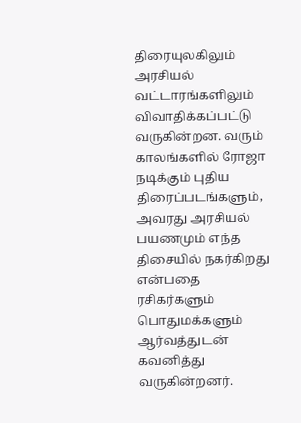திரையுலகிலும் அரசியல் வட்டாரங்களிலும் விவாதிக்கப்பட்டு வருகின்றன. வரும் காலங்களில் ரோஜா நடிக்கும் புதிய திரைப்படங்களும், அவரது அரசியல் பயணமும் எந்த திசையில் நகர்கிறது என்பதை ரசிகர்களும் பொதுமக்களும் ஆர்வத்துடன் கவனித்து வருகின்றனர்.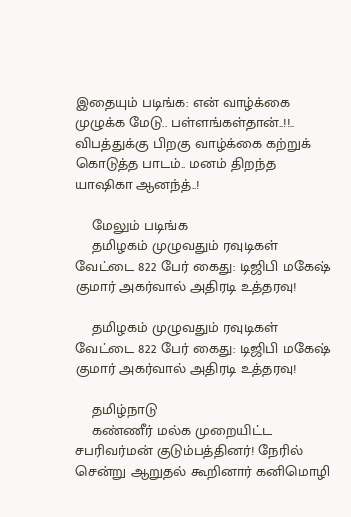இதையும் படிங்க: என் வாழ்க்கை முழுக்க மேடு.. பள்ளங்கள்தான்..!!.. விபத்துக்கு பிறகு வாழ்க்கை கற்றுக் கொடுத்த பாடம்.. மனம் திறந்த யாஷிகா ஆனந்த்..!

    மேலும் படிங்க
    தமிழகம் முழுவதும் ரவுடிகள் வேட்டை 822 பேர் கைது: டிஜிபி மகேஷ் குமார் அகர்வால் அதிரடி உத்தரவு!

    தமிழகம் முழுவதும் ரவுடிகள் வேட்டை 822 பேர் கைது: டிஜிபி மகேஷ் குமார் அகர்வால் அதிரடி உத்தரவு!

    தமிழ்நாடு
    கண்ணீர் மல்க முறையிட்ட சபரிவர்மன் குடும்பத்தினர்! நேரில் சென்று ஆறுதல் கூறினார் கனிமொழி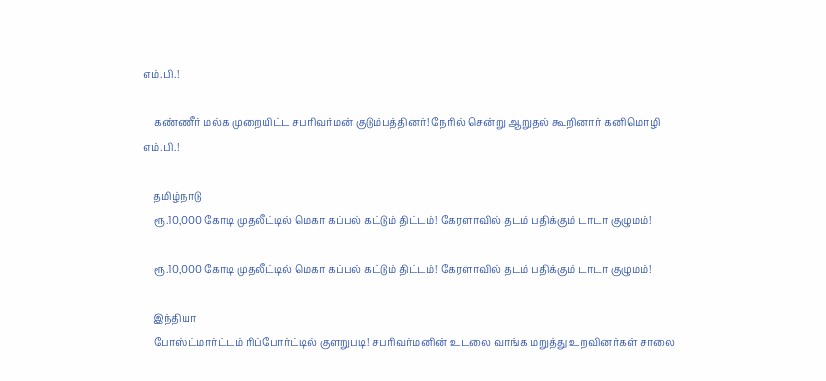எம்.பி.!

    கண்ணீர் மல்க முறையிட்ட சபரிவர்மன் குடும்பத்தினர்! நேரில் சென்று ஆறுதல் கூறினார் கனிமொழி எம்.பி.!

    தமிழ்நாடு
    ரூ.10,000 கோடி முதலீட்டில் மெகா கப்பல் கட்டும் திட்டம்! கேரளாவில் தடம் பதிக்கும் டாடா குழுமம்!

    ரூ.10,000 கோடி முதலீட்டில் மெகா கப்பல் கட்டும் திட்டம்! கேரளாவில் தடம் பதிக்கும் டாடா குழுமம்!

    இந்தியா
    போஸ்ட்மார்ட்டம் ரிப்போர்ட்டில் குளறுபடி! சபரிவர்மனின் உடலை வாங்க மறுத்து உறவினர்கள் சாலை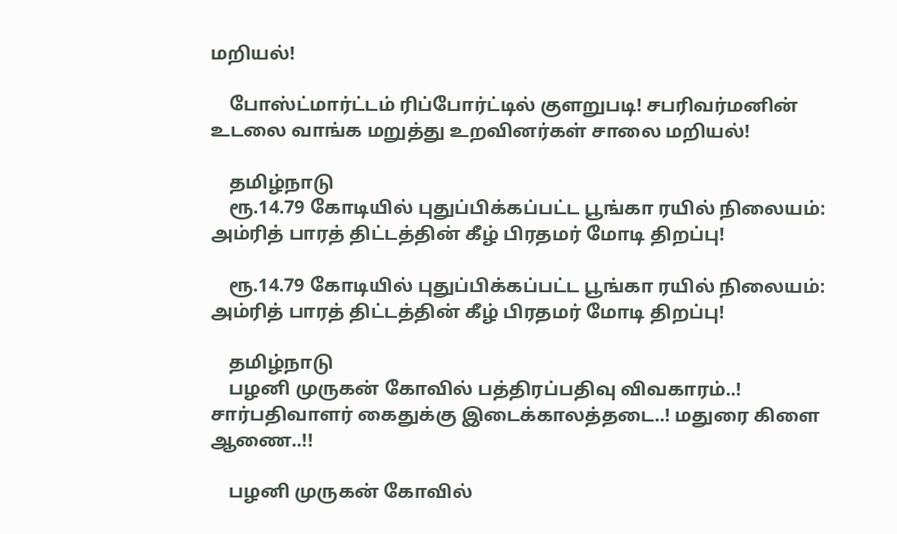மறியல்!

    போஸ்ட்மார்ட்டம் ரிப்போர்ட்டில் குளறுபடி! சபரிவர்மனின் உடலை வாங்க மறுத்து உறவினர்கள் சாலை மறியல்!

    தமிழ்நாடு
    ரூ.14.79 கோடியில் புதுப்பிக்கப்பட்ட பூங்கா ரயில் நிலையம்: அம்ரித் பாரத் திட்டத்தின் கீழ் பிரதமர் மோடி திறப்பு!

    ரூ.14.79 கோடியில் புதுப்பிக்கப்பட்ட பூங்கா ரயில் நிலையம்: அம்ரித் பாரத் திட்டத்தின் கீழ் பிரதமர் மோடி திறப்பு!

    தமிழ்நாடு
    பழனி முருகன் கோவில் பத்திரப்பதிவு விவகாரம்..! சார்பதிவாளர் கைதுக்கு இடைக்காலத்தடை..! மதுரை கிளை ஆணை..!!

    பழனி முருகன் கோவில்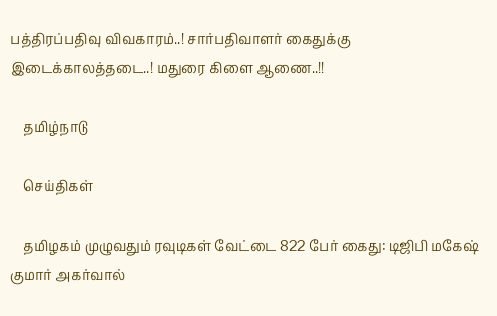பத்திரப்பதிவு விவகாரம்..! சார்பதிவாளர் கைதுக்கு இடைக்காலத்தடை..! மதுரை கிளை ஆணை..!!

    தமிழ்நாடு

    செய்திகள்

    தமிழகம் முழுவதும் ரவுடிகள் வேட்டை 822 பேர் கைது: டிஜிபி மகேஷ் குமார் அகர்வால்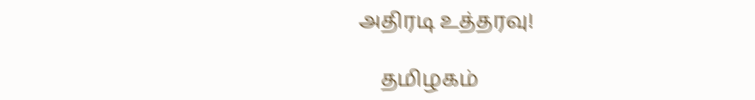அதிரடி உத்தரவு!

    தமிழகம்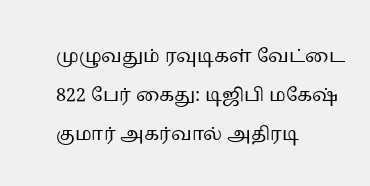முழுவதும் ரவுடிகள் வேட்டை 822 பேர் கைது: டிஜிபி மகேஷ் குமார் அகர்வால் அதிரடி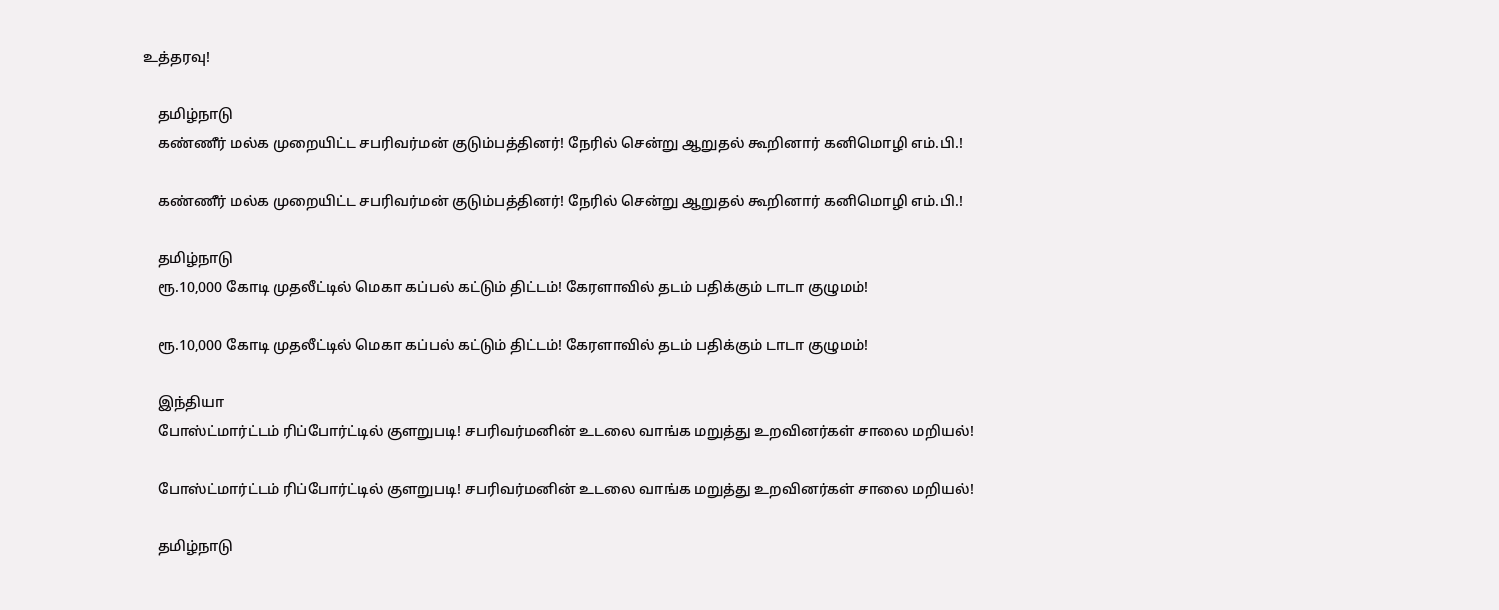உத்தரவு!

    தமிழ்நாடு
    கண்ணீர் மல்க முறையிட்ட சபரிவர்மன் குடும்பத்தினர்! நேரில் சென்று ஆறுதல் கூறினார் கனிமொழி எம்.பி.!

    கண்ணீர் மல்க முறையிட்ட சபரிவர்மன் குடும்பத்தினர்! நேரில் சென்று ஆறுதல் கூறினார் கனிமொழி எம்.பி.!

    தமிழ்நாடு
    ரூ.10,000 கோடி முதலீட்டில் மெகா கப்பல் கட்டும் திட்டம்! கேரளாவில் தடம் பதிக்கும் டாடா குழுமம்!

    ரூ.10,000 கோடி முதலீட்டில் மெகா கப்பல் கட்டும் திட்டம்! கேரளாவில் தடம் பதிக்கும் டாடா குழுமம்!

    இந்தியா
    போஸ்ட்மார்ட்டம் ரிப்போர்ட்டில் குளறுபடி! சபரிவர்மனின் உடலை வாங்க மறுத்து உறவினர்கள் சாலை மறியல்!

    போஸ்ட்மார்ட்டம் ரிப்போர்ட்டில் குளறுபடி! சபரிவர்மனின் உடலை வாங்க மறுத்து உறவினர்கள் சாலை மறியல்!

    தமிழ்நாடு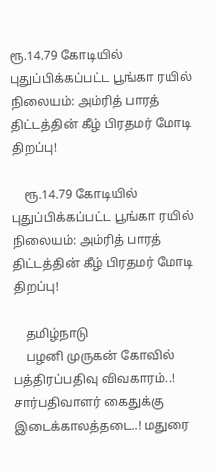ரூ.14.79 கோடியில் புதுப்பிக்கப்பட்ட பூங்கா ரயில் நிலையம்: அம்ரித் பாரத் திட்டத்தின் கீழ் பிரதமர் மோடி திறப்பு!

    ரூ.14.79 கோடியில் புதுப்பிக்கப்பட்ட பூங்கா ரயில் நிலையம்: அம்ரித் பாரத் திட்டத்தின் கீழ் பிரதமர் மோடி திறப்பு!

    தமிழ்நாடு
    பழனி முருகன் கோவில் பத்திரப்பதிவு விவகாரம்..! சார்பதிவாளர் கைதுக்கு இடைக்காலத்தடை..! மதுரை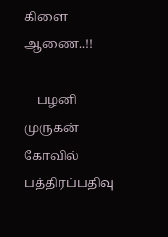கிளை ஆணை..!!

    பழனி முருகன் கோவில் பத்திரப்பதிவு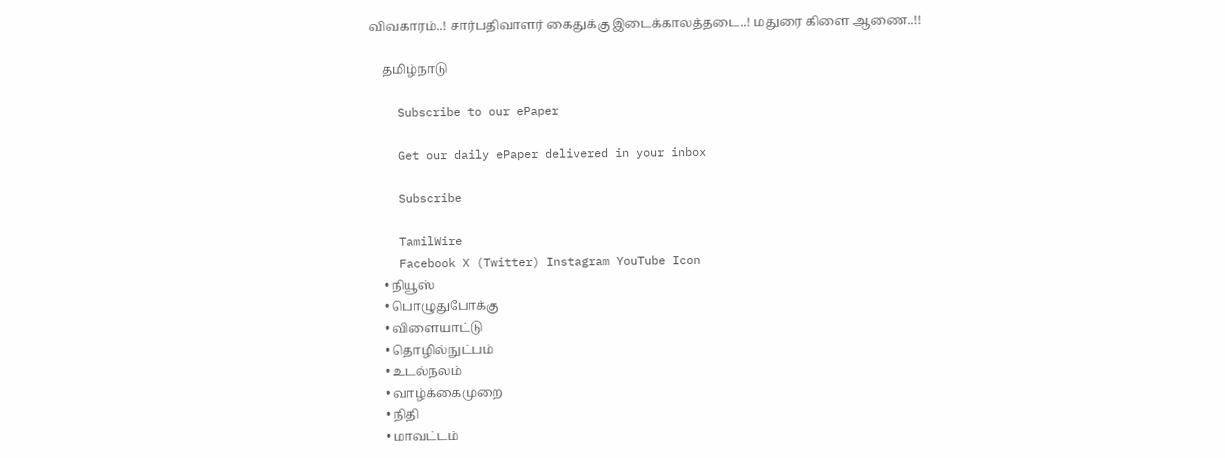விவகாரம்..! சார்பதிவாளர் கைதுக்கு இடைக்காலத்தடை..! மதுரை கிளை ஆணை..!!

    தமிழ்நாடு

    Subscribe to our ePaper

    Get our daily ePaper delivered in your inbox

    Subscribe

    TamilWire
    Facebook X (Twitter) Instagram YouTube Icon
    • நியூஸ்
    • பொழுதுபோக்கு
    • விளையாட்டு
    • தொழில்நுட்பம்
    • உடல்நலம்
    • வாழ்க்கைமுறை
    • நிதி
    • மாவட்டம்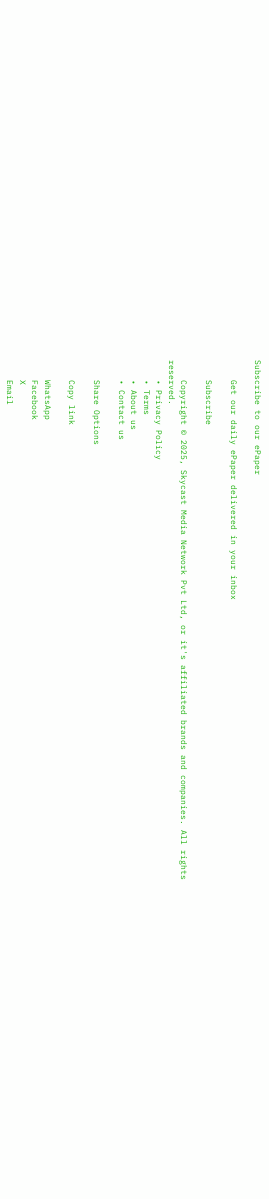Subscribe to our ePaper

    Get our daily ePaper delivered in your inbox

    Subscribe

    Copyright © 2025, Skycast Media Network Pvt Ltd, or it's affiliated brands and companies. All rights reserved.
    • Privacy Policy
    • Terms
    • About us
    • Contact us

    Share Options

    Copy link

    WhatsApp
    Facebook
    X
    Email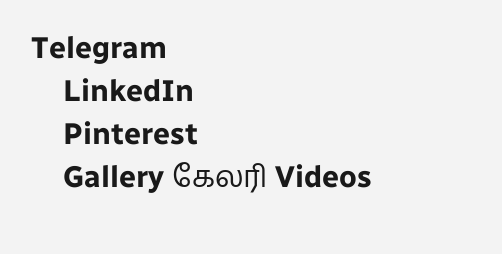Telegram
    LinkedIn
    Pinterest
    Gallery கேலரி Videos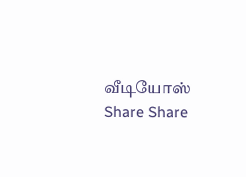வீடியோஸ் Share Share